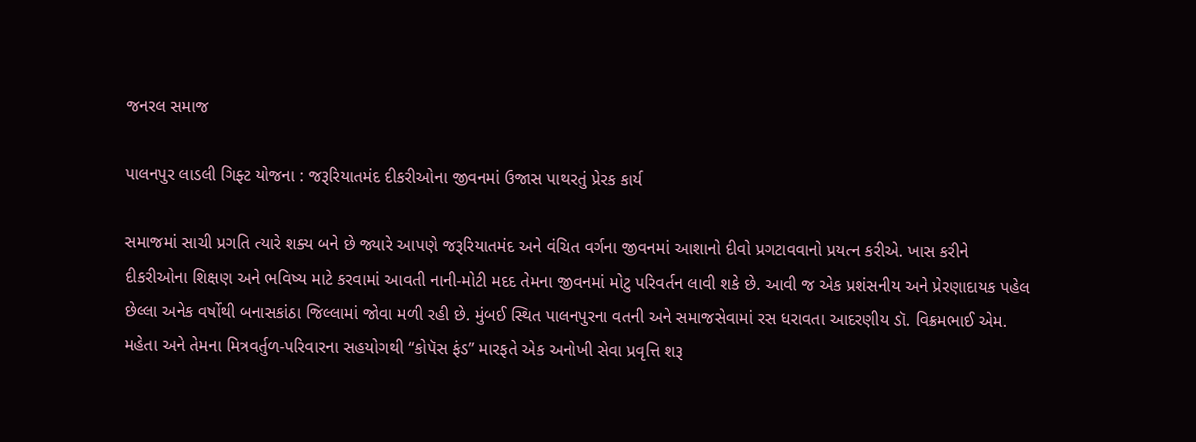જનરલ સમાજ

પાલનપુર લાડલી ગિફ્ટ યોજના : જરૂરિયાતમંદ દીકરીઓના જીવનમાં ઉજાસ પાથરતું પ્રેરક કાર્ય

સમાજમાં સાચી પ્રગતિ ત્યારે શક્ય બને છે જ્યારે આપણે જરૂરિયાતમંદ અને વંચિત વર્ગના જીવનમાં આશાનો દીવો પ્રગટાવવાનો પ્રયત્ન કરીએ. ખાસ કરીને દીકરીઓના શિક્ષણ અને ભવિષ્ય માટે કરવામાં આવતી નાની-મોટી મદદ તેમના જીવનમાં મોટુ પરિવર્તન લાવી શકે છે. આવી જ એક પ્રશંસનીય અને પ્રેરણાદાયક પહેલ છેલ્લા અનેક વર્ષોથી બનાસકાંઠા જિલ્લામાં જોવા મળી રહી છે. મુંબઈ સ્થિત પાલનપુરના વતની અને સમાજસેવામાં રસ ધરાવતા આદરણીય ડૉ. વિક્રમભાઈ એમ. મહેતા અને તેમના મિત્રવર્તુળ-પરિવારના સહયોગથી “કોપૅસ ફંડ” મારફતે એક અનોખી સેવા પ્રવૃત્તિ શરૂ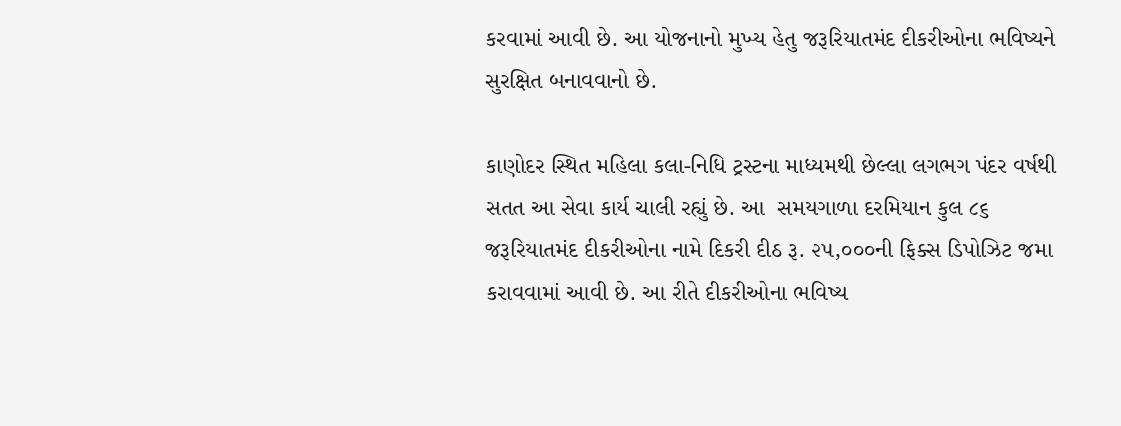કરવામાં આવી છે. આ યોજનાનો મુખ્ય હેતુ જરૂરિયાતમંદ દીકરીઓના ભવિષ્યને સુરક્ષિત બનાવવાનો છે.

કાણોદર સ્થિત મહિલા કલા-નિધિ ટ્રસ્ટના માધ્યમથી છેલ્લા લગભગ પંદર વર્ષથી સતત આ સેવા કાર્ય ચાલી રહ્યું છે. આ  સમયગાળા દરમિયાન કુલ ૮૬ જરૂરિયાતમંદ દીકરીઓના નામે દિકરી દીઠ રૂ. ૨૫,૦૦૦ની ફિક્સ ડિપોઝિટ જમા કરાવવામાં આવી છે. આ રીતે દીકરીઓના ભવિષ્ય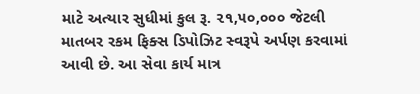માટે અત્યાર સુધીમાં કુલ રૂ. ૨૧,૫૦,૦૦૦ જેટલી માતબર રકમ ફિક્સ ડિપોઝિટ સ્વરૂપે અર્પણ કરવામાં આવી છે. આ સેવા કાર્ય માત્ર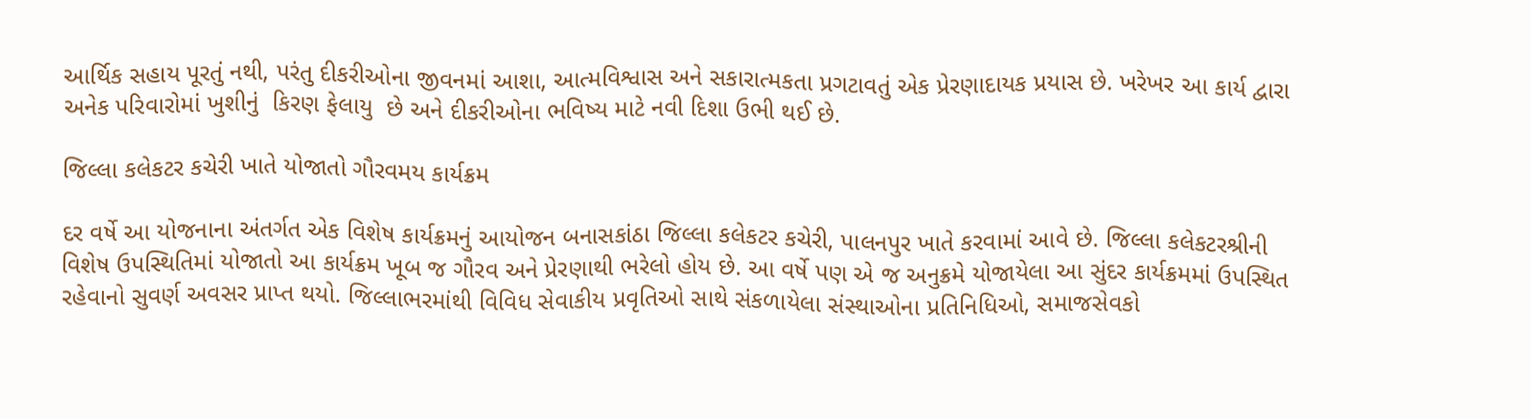આર્થિક સહાય પૂરતું નથી, પરંતુ દીકરીઓના જીવનમાં આશા, આત્મવિશ્વાસ અને સકારાત્મકતા પ્રગટાવતું એક પ્રેરણાદાયક પ્રયાસ છે. ખરેખર આ કાર્ય દ્વારા અનેક પરિવારોમાં ખુશીનું  કિરણ ફેલાયુ  છે અને દીકરીઓના ભવિષ્ય માટે નવી દિશા ઉભી થઈ છે.

જિલ્લા કલેકટર કચેરી ખાતે યોજાતો ગૌરવમય કાર્યક્રમ

દર વર્ષે આ યોજનાના અંતર્ગત એક વિશેષ કાર્યક્રમનું આયોજન બનાસકાંઠા જિલ્લા કલેકટર કચેરી, પાલનપુર ખાતે કરવામાં આવે છે. જિલ્લા કલેકટરશ્રીની વિશેષ ઉપસ્થિતિમાં યોજાતો આ કાર્યક્રમ ખૂબ જ ગૌરવ અને પ્રેરણાથી ભરેલો હોય છે. આ વર્ષે પણ એ જ અનુક્રમે યોજાયેલા આ સુંદર કાર્યક્રમમાં ઉપસ્થિત રહેવાનો સુવર્ણ અવસર પ્રાપ્ત થયો. જિલ્લાભરમાંથી વિવિધ સેવાકીય પ્રવૃતિઓ સાથે સંકળાયેલા સંસ્થાઓના પ્રતિનિધિઓ, સમાજસેવકો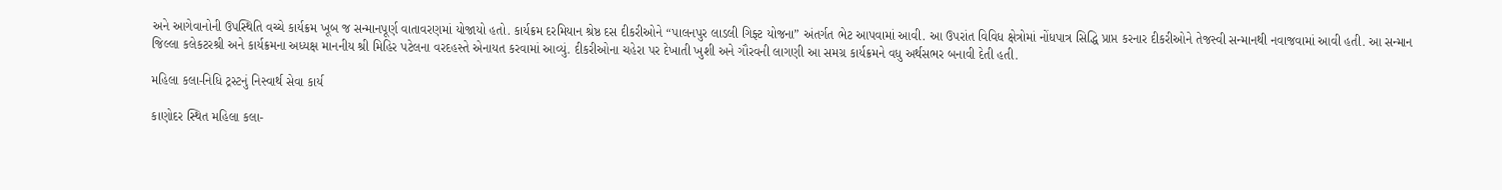અને આગેવાનોની ઉપસ્થિતિ વચ્ચે કાર્યક્રમ ખૂબ જ સન્માનપૂર્ણ વાતાવરણમાં યોજાયો હતો. કાર્યક્રમ દરમિયાન શ્રેષ્ઠ દસ દીકરીઓને “પાલનપુર લાડલી ગિફ્ટ યોજના” અંતર્ગત ભેટ આપવામાં આવી. આ ઉપરાંત વિવિધ ક્ષેત્રોમાં નોંધપાત્ર સિદ્ધિ પ્રાપ્ત કરનાર દીકરીઓને તેજસ્વી સન્માનથી નવાજવામાં આવી હતી. આ સન્માન જિલ્લા કલેકટરશ્રી અને કાર્યક્રમના અધ્યક્ષ માનનીય શ્રી મિહિર પટેલના વરદહસ્તે એનાયત કરવામાં આવ્યું. દીકરીઓના ચહેરા પર દેખાતી ખુશી અને ગૌરવની લાગણી આ સમગ્ર કાર્યક્રમને વધુ અર્થસભર બનાવી દેતી હતી.

મહિલા કલા-નિધિ ટ્રસ્ટનું નિસ્વાર્થ સેવા કાર્ય

કાણોદર સ્થિત મહિલા કલા-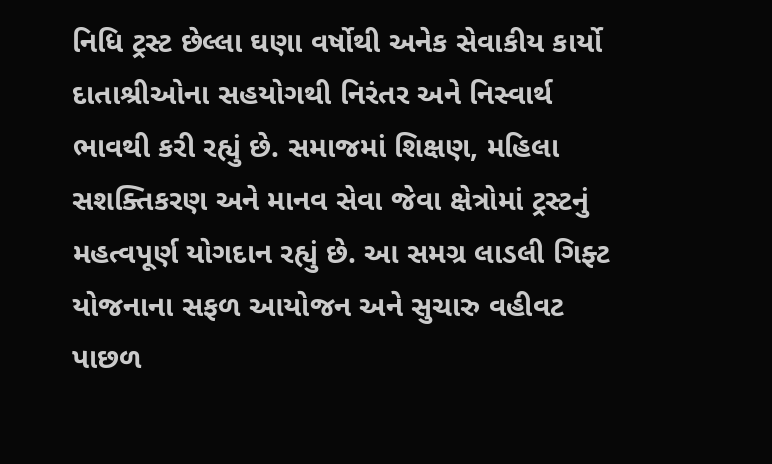નિધિ ટ્રસ્ટ છેલ્લા ઘણા વર્ષોથી અનેક સેવાકીય કાર્યો દાતાશ્રીઓના સહયોગથી નિરંતર અને નિસ્વાર્થ ભાવથી કરી રહ્યું છે. સમાજમાં શિક્ષણ, મહિલા સશક્તિકરણ અને માનવ સેવા જેવા ક્ષેત્રોમાં ટ્રસ્ટનું મહત્વપૂર્ણ યોગદાન રહ્યું છે. આ સમગ્ર લાડલી ગિફ્ટ યોજનાના સફળ આયોજન અને સુચારુ વહીવટ પાછળ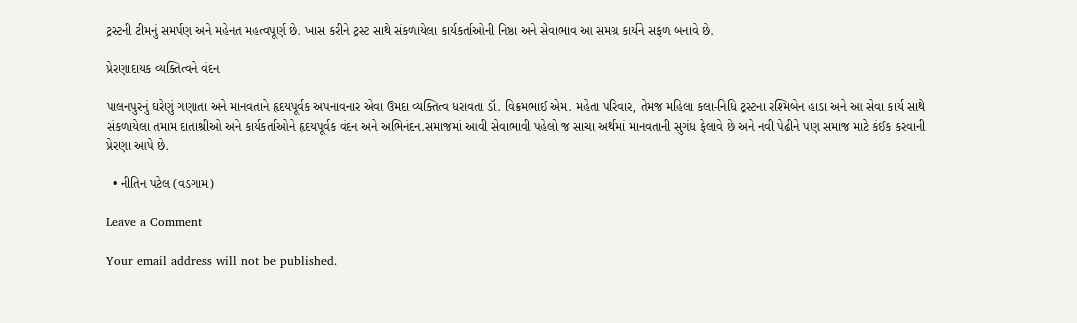ટ્રસ્ટની ટીમનું સમર્પણ અને મહેનત મહત્વપૂર્ણ છે. ખાસ કરીને ટ્રસ્ટ સાથે સંકળાયેલા કાર્યકર્તાઓની નિષ્ઠા અને સેવાભાવ આ સમગ્ર કાર્યને સફળ બનાવે છે.

પ્રેરણાદાયક વ્યક્તિત્વને વંદન

પાલનપુરનું ઘરેણું ગણાતા અને માનવતાને હૃદયપૂર્વક અપનાવનાર એવા ઉમદા વ્યક્તિત્વ ધરાવતા ડૉ. વિક્રમભાઈ એમ. મહેતા પરિવાર, તેમજ મહિલા કલા-નિધિ ટ્રસ્ટના રશ્મિબેન હાડા અને આ સેવા કાર્ય સાથે સંકળાયેલા તમામ દાતાશ્રીઓ અને કાર્યકર્તાઓને હૃદયપૂર્વક વંદન અને અભિનંદન.સમાજમાં આવી સેવાભાવી પહેલો જ સાચા અર્થમાં માનવતાની સુગંધ ફેલાવે છે અને નવી પેઢીને પણ સમાજ માટે કંઈક કરવાની પ્રેરણા આપે છે.

  • નીતિન પટેલ (વડગામ)

Leave a Comment

Your email address will not be published.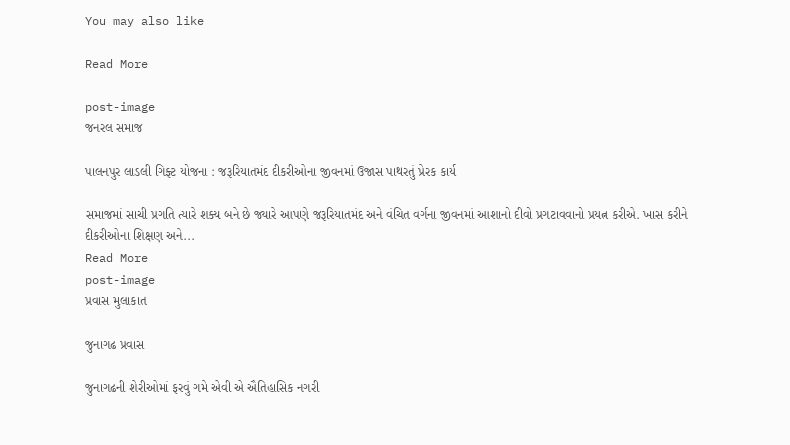You may also like

Read More

post-image
જનરલ સમાજ

પાલનપુર લાડલી ગિફ્ટ યોજના : જરૂરિયાતમંદ દીકરીઓના જીવનમાં ઉજાસ પાથરતું પ્રેરક કાર્ય

સમાજમાં સાચી પ્રગતિ ત્યારે શક્ય બને છે જ્યારે આપણે જરૂરિયાતમંદ અને વંચિત વર્ગના જીવનમાં આશાનો દીવો પ્રગટાવવાનો પ્રયત્ન કરીએ. ખાસ કરીને દીકરીઓના શિક્ષણ અને...
Read More
post-image
પ્રવાસ મુલાકાત

જુનાગઢ પ્રવાસ

જુનાગઢની શેરીઓમાં ફરવું ગમે એવી એ ઐતિહાસિક નગરી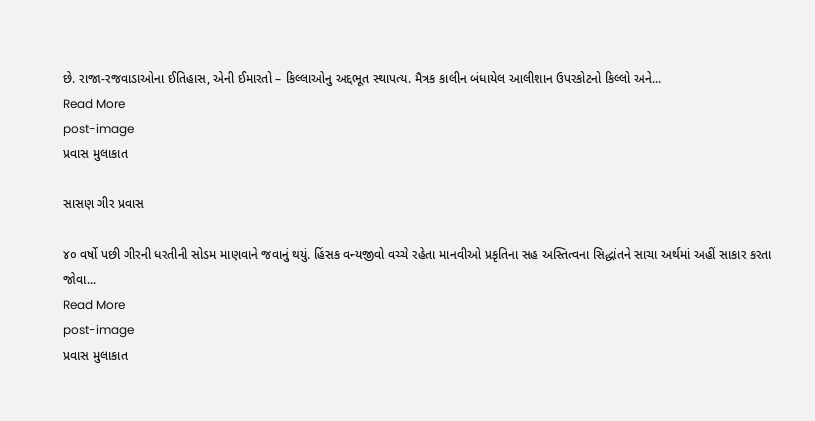છે. રાજા-રજવાડાઓના ઈતિહાસ, એની ઈમારતો – કિલ્લાઓનુ અદ્દભૂત સ્થાપત્ય. મૈત્રક કાલીન બંધાયેલ આલીશાન ઉપરકોટનો કિલ્લો અને...
Read More
post-image
પ્રવાસ મુલાકાત

સાસણ ગીર પ્રવાસ

૪૦ વર્ષો પછી ગીરની ધરતીની સોડમ માણવાને જવાનું થયું. હિંસક વન્યજીવો વચ્ચે રહેતા માનવીઓ પ્રકૃતિના સહ અસ્તિત્વના સિદ્ધાંતને સાચા અર્થમાં અહીં સાકાર કરતા જોવા...
Read More
post-image
પ્રવાસ મુલાકાત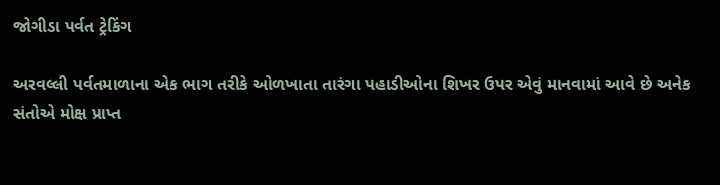જોગીડા પર્વત ટ્રેકિંગ

અરવલ્લી પર્વતમાળાના એક ભાગ તરીકે ઓળખાતા તારંગા પહાડીઓના શિખર ઉપર એવું માનવામાં આવે છે અનેક સંતોએ મોક્ષ પ્રાપ્ત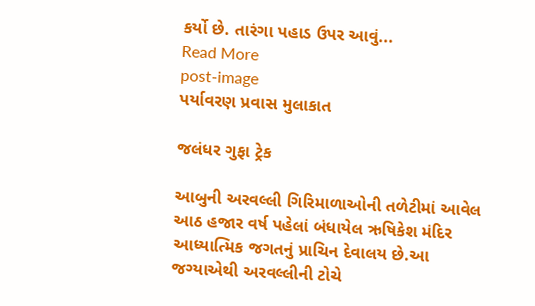કર્યો છે. તારંગા પહાડ ઉપર આવું...
Read More
post-image
પર્યાવરણ પ્રવાસ મુલાકાત

જલંધર ગુફા ટ્રેક

આબુની અરવલ્લી ગિરિમાળાઓની તળેટીમાં આવેલ આઠ હજાર વર્ષ પહેલાં બંધાયેલ ઋષિકેશ મંદિર આધ્યાત્મિક જગતનું પ્રાચિન દેવાલય છે.આ જગ્યાએથી અરવલ્લીની ટોચે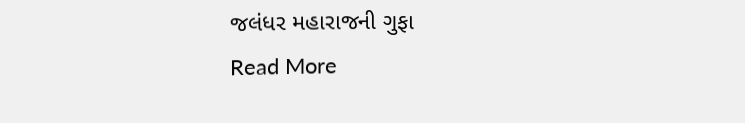જલંધર મહારાજની ગુફા
Read More